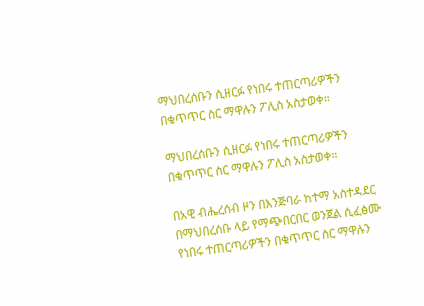ማህበረሰቡን ሲዘርፉ የነበሩ ተጠርጣሪዎችን በቁጥጥር ስር ማዋሉን ፖሊስ አስታወቀ።

ማህበረሰቡን ሲዘርፉ የነበሩ ተጠርጣሪዎችን በቁጥጥር ስር ማዋሉን ፖሊስ አስታወቀ።

በአዊ ብሔረሰብ ዞን በእንጅባራ ከተማ አስተዳደር በማህበረሰቡ ላይ የማጭበርበር ወንጀል ሲፈፅሙ የነበሩ ተጠርጣሪዎችን በቁጥጥር ስር ማዋሉን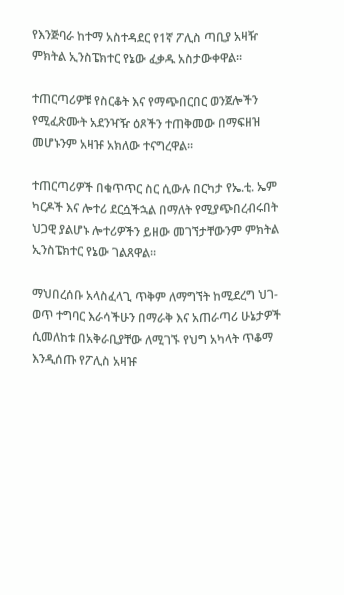የእንጅባራ ከተማ አስተዳደር የ1ኛ ፖሊስ ጣቢያ አዛዥ ምክትል ኢንስፔክተር የኔው ፈቃዱ አስታውቀዋል።

ተጠርጣሪዎቹ የስርቆት እና የማጭበርበር ወንጀሎችን የሚፈጽሙት አደንዣዥ ዕጾችን ተጠቅመው በማፍዘዝ መሆኑንም አዛዡ አክለው ተናግረዋል።

ተጠርጣሪዎች በቁጥጥር ስር ሲውሉ በርካታ የኤ.ቲ. ኤም ካርዶች እና ሎተሪ ደርሷችኋል በማለት የሚያጭበረብሩበት ህጋዊ ያልሆኑ ሎተሪዎችን ይዘው መገኘታቸውንም ምክትል ኢንስፔክተር የኔው ገልጸዋል።

ማህበረሰቡ አላስፈላጊ ጥቅም ለማግኘት ከሚደረግ ህገ-ወጥ ተግባር እራሳችሁን በማራቅ እና አጠራጣሪ ሁኔታዎች ሲመለከቱ በአቅራቢያቸው ለሚገኙ የህግ አካላት ጥቆማ እንዲሰጡ የፖሊስ አዛዡ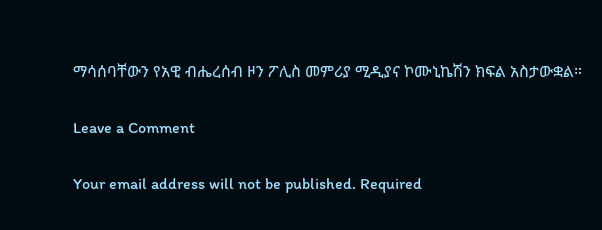ማሳሰባቸውን የአዊ ብሔረሰብ ዞን ፖሊስ መምሪያ ሚዲያና ኮሙኒኬሽን ክፍል አስታውቋል።

Leave a Comment

Your email address will not be published. Required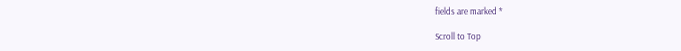fields are marked *

Scroll to Top